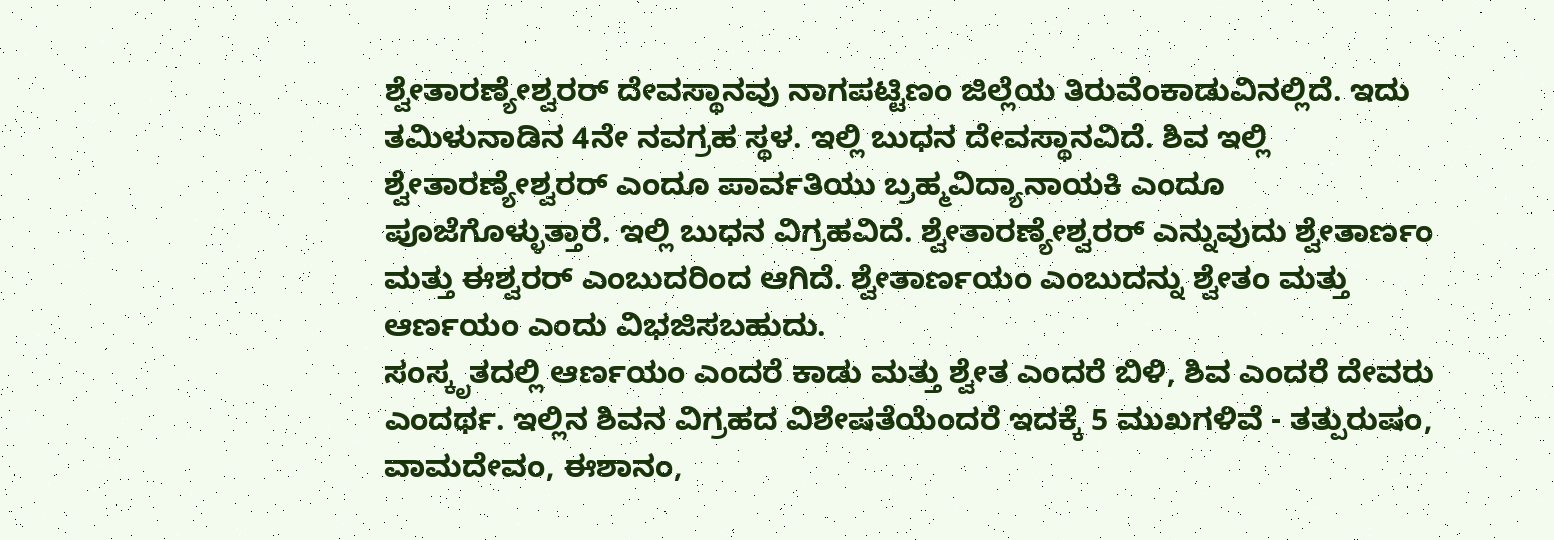ಶ್ವೇತಾರಣ್ಯೇಶ್ವರರ್ ದೇವಸ್ಥಾನವು ನಾಗಪಟ್ಟಿಣಂ ಜಿಲ್ಲೆಯ ತಿರುವೆಂಕಾಡುವಿನಲ್ಲಿದೆ. ಇದು ತಮಿಳುನಾಡಿನ 4ನೇ ನವಗ್ರಹ ಸ್ಥಳ. ಇಲ್ಲಿ ಬುಧನ ದೇವಸ್ಥಾನವಿದೆ. ಶಿವ ಇಲ್ಲಿ ಶ್ವೇತಾರಣ್ಯೇಶ್ವರರ್ ಎಂದೂ ಪಾರ್ವತಿಯು ಬ್ರಹ್ಮವಿದ್ಯಾನಾಯಕಿ ಎಂದೂ ಪೂಜೆಗೊಳ್ಳುತ್ತಾರೆ. ಇಲ್ಲಿ ಬುಧನ ವಿಗ್ರಹವಿದೆ. ಶ್ವೇತಾರಣ್ಯೇಶ್ವರರ್ ಎನ್ನುವುದು ಶ್ವೇತಾರ್ಣಂ ಮತ್ತು ಈಶ್ವರರ್ ಎಂಬುದರಿಂದ ಆಗಿದೆ. ಶ್ವೇತಾರ್ಣಯಂ ಎಂಬುದನ್ನು ಶ್ವೇತಂ ಮತ್ತು ಆರ್ಣಯಂ ಎಂದು ವಿಭಜಿಸಬಹುದು.
ಸಂಸ್ಕೃತದಲ್ಲಿ ಆರ್ಣಯಂ ಎಂದರೆ ಕಾಡು ಮತ್ತು ಶ್ವೇತ ಎಂದರೆ ಬಿಳಿ, ಶಿವ ಎಂದರೆ ದೇವರು ಎಂದರ್ಥ. ಇಲ್ಲಿನ ಶಿವನ ವಿಗ್ರಹದ ವಿಶೇಷತೆಯೆಂದರೆ ಇದಕ್ಕೆ 5 ಮುಖಗಳಿವೆ - ತತ್ಪುರುಷಂ, ವಾಮದೇವಂ, ಈಶಾನಂ,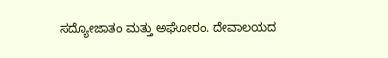ಸದ್ಯೋಜಾತಂ ಮತ್ತು ಅಘೋರಂ. ದೇವಾಲಯದ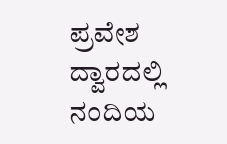ಪ್ರವೇಶ ದ್ವಾರದಲ್ಲಿ ನಂದಿಯ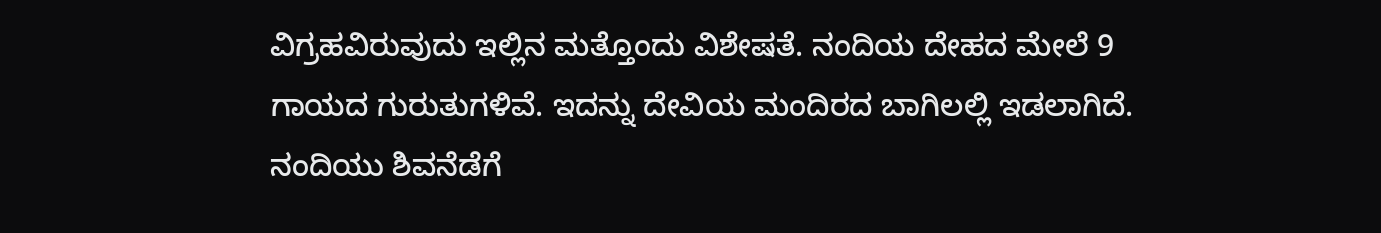ವಿಗ್ರಹವಿರುವುದು ಇಲ್ಲಿನ ಮತ್ತೊಂದು ವಿಶೇಷತೆ. ನಂದಿಯ ದೇಹದ ಮೇಲೆ 9 ಗಾಯದ ಗುರುತುಗಳಿವೆ. ಇದನ್ನು ದೇವಿಯ ಮಂದಿರದ ಬಾಗಿಲಲ್ಲಿ ಇಡಲಾಗಿದೆ.
ನಂದಿಯು ಶಿವನೆಡೆಗೆ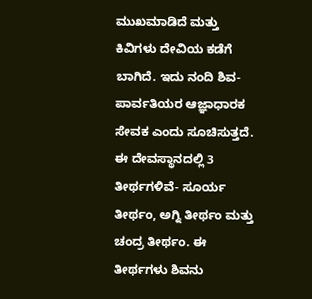ಮುಖಮಾಡಿದೆ ಮತ್ತು ಕಿವಿಗಳು ದೇವಿಯ ಕಡೆಗೆ ಬಾಗಿದೆ. ಇದು ನಂದಿ ಶಿವ-ಪಾರ್ವತಿಯರ ಆಜ್ಞಾಧಾರಕ ಸೇವಕ ಎಂದು ಸೂಚಿಸುತ್ತದೆ. ಈ ದೇವಸ್ಥಾನದಲ್ಲಿ 3 ತೀರ್ಥಗಳಿವೆ- ಸೂರ್ಯ ತೀರ್ಥಂ, ಅಗ್ನಿ ತೀರ್ಥಂ ಮತ್ತು ಚಂದ್ರ ತೀರ್ಥಂ. ಈ ತೀರ್ಥಗಳು ಶಿವನು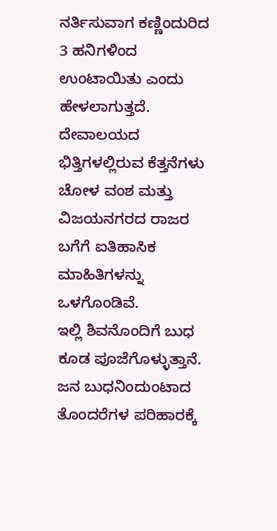ನರ್ತಿಸುವಾಗ ಕಣ್ಣಿಂದುರಿದ 3 ಹನಿಗಳಿಂದ ಉಂಟಾಯಿತು ಎಂದು ಹೇಳಲಾಗುತ್ತದೆ. ದೇವಾಲಯದ ಭಿತ್ತಿಗಳಲ್ಲಿರುವ ಕೆತ್ತನೆಗಳು ಚೋಳ ವಂಶ ಮತ್ತು ವಿಜಯನಗರದ ರಾಜರ ಬಗೆಗೆ ಐತಿಹಾಸಿಕ ಮಾಹಿತಿಗಳನ್ನು ಒಳಗೊಂಡಿವೆ.
ಇಲ್ಲಿ ಶಿವನೊಂದಿಗೆ ಬುಧ ಕೂಡ ಪೂಜೆಗೊಳ್ಳುತ್ತಾನೆ. ಜನ ಬುಧನಿಂದುಂಟಾದ ತೊಂದರೆಗಳ ಪರಿಹಾರಕ್ಕೆ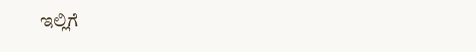ಇಲ್ಲಿಗೆ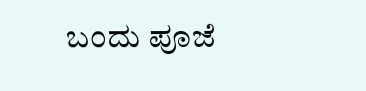ಬಂದು ಪೂಜೆ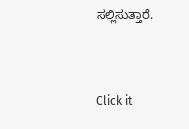ಸಲ್ಲಿಸುತ್ತಾರೆ.


Click it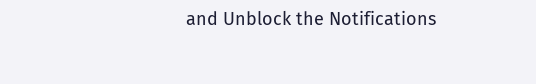and Unblock the Notifications